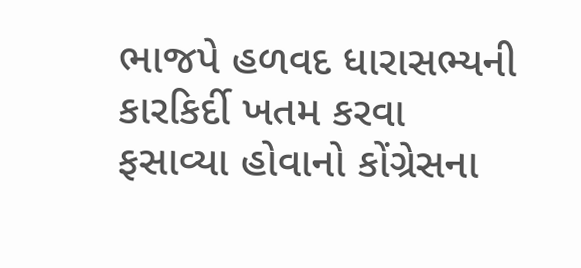ભાજપે હળવદ ધારાસભ્યની કારકિર્દી ખતમ કરવા ફસાવ્યા હોવાનો કોંગ્રેસના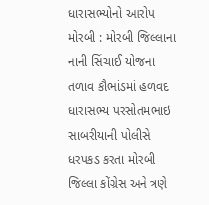ધારાસભ્યોનો આરોપ મોરબી : મોરબી જિલ્લાના નાની સિંચાઈ યોજના તળાવ કૌભાંડમાં હળવદ ધારાસભ્ય પરસોતમભાઇ સાબરીયાની પોલીસે ધરપકડ કરતા મોરબી જિલ્લા કોંગ્રેસ અને ત્રણે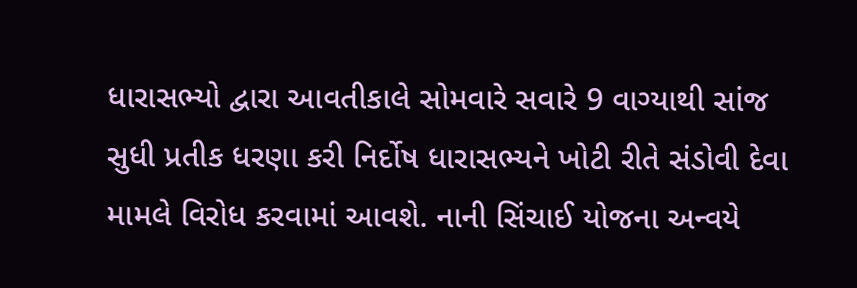ધારાસભ્યો દ્વારા આવતીકાલે સોમવારે સવારે 9 વાગ્યાથી સાંજ સુધી પ્રતીક ધરણા કરી નિર્દોષ ધારાસભ્યને ખોટી રીતે સંડોવી દેવા મામલે વિરોધ કરવામાં આવશે. નાની સિંચાઈ યોજના અન્વયે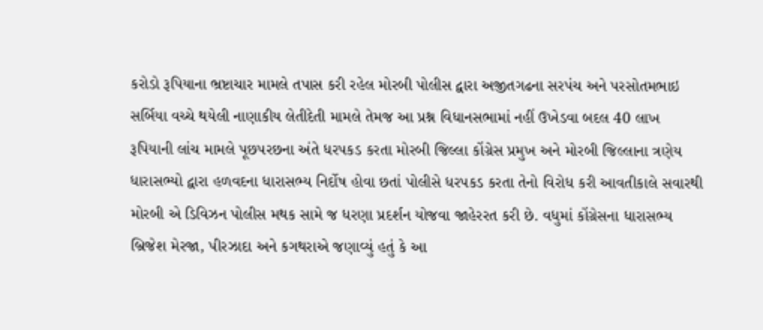કરોડો રૂપિયાના ભ્રષ્ટાચાર મામલે તપાસ કરી રહેલ મોરબી પોલીસ દ્વારા અજીતગઢના સરપંચ અને પરસોતમભાઇ સર્બિયા વચ્ચે થયેલી નાણાકીય લેતીદેતી મામલે તેમજ આ પ્રશ્ન વિધાનસભામાં નહીં ઉખેડવા બદલ 40 લાખ રૂપિયાની લાંચ મામલે પૂછપરછના અંતે ધરપકડ કરતા મોરબી જિલ્લા કોંગ્રેસ પ્રમુખ અને મોરબી જિલ્લાના ત્રણેય ધારાસભ્યો દ્વારા હળવદના ધારાસભ્ય નિર્દોષ હોવા છતાં પોલીસે ધરપકડ કરતા તેનો વિરોધ કરી આવતીકાલે સવારથી મોરબી એ ડિવિઝન પોલીસ મથક સામે જ ધરણા પ્રદર્શન યોજવા જાહેરરત કરી છે. વધુમાં કોંગ્રેસના ધારાસભ્ય બ્રિજેશ મેરજા, પીરઝાદા અને કગથરાએ જણાવ્યું હતું કે આ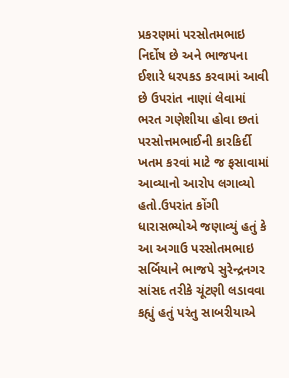પ્રકરણમાં પરસોતમભાઇ નિર્દોષ છે અને ભાજપના ઈશારે ધરપકડ કરવામાં આવી છે ઉપરાંત નાણાં લેવામાં ભરત ગણેશીયા હોવા છતાં પરસોત્તમભાઈની કારકિર્દી ખતમ કરવાં માટે જ ફસાવામાં આવ્યાનો આરોપ લગાવ્યો હતો.ઉપરાંત કોંગી ધારાસભ્યોએ જણાવ્યું હતું કે આ અગાઉ પરસોતમભાઇ સર્બિયાને ભાજપે સુરેન્દ્રનગર સાંસદ તરીકે ચૂંટણી લડાવવા કહ્યું હતું પરંતુ સાબરીયાએ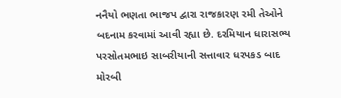નનૈયો ભણતા ભાજપ દ્વારા રાજકારણ રમી તેઓને બદનામ કરવામાં આવી રહ્યા છે. દરમિયાન ધારાસભ્ય પરસોતમભાઇ સાબરીયાની સત્તાવાર ધરપકડ બાદ મોરબી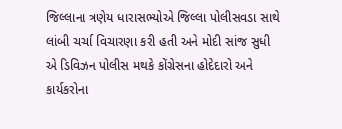જિલ્લાના ત્રણેય ધારાસભ્યોએ જિલ્લા પોલીસવડા સાથે લાંબી ચર્ચા વિચારણા કરી હતી અને મોદી સાંજ સુધી એ ડિવિઝન પોલીસ મથકે કોંગ્રેસના હોદેદારો અને કાર્યકરોના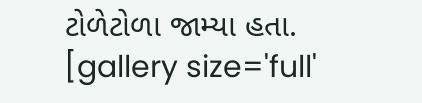ટોળેટોળા જામ્યા હતા. [gallery size='full'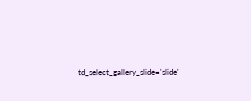td_select_gallery_slide='slide'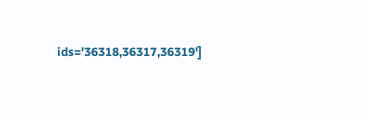ids='36318,36317,36319']